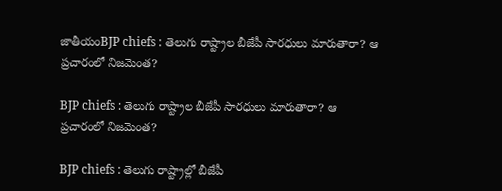జాతీయంBJP chiefs : తెలుగు రాష్ట్రాల బీజేపీ సారధులు మారుతారా? ఆ ప్రచారంలో నిజమెంత?

BJP chiefs : తెలుగు రాష్ట్రాల బీజేపీ సారధులు మారుతారా? ఆ ప్రచారంలో నిజమెంత?

BJP chiefs : తెలుగు రాష్ట్రాల్లో బీజేపీ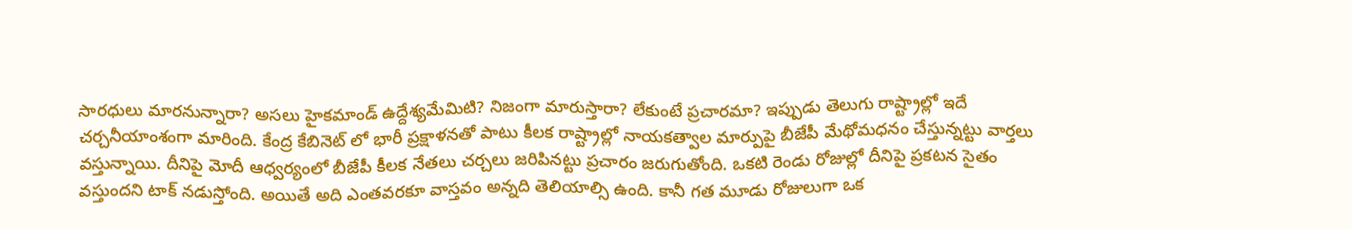సారధులు మారనున్నారా? అసలు హైకమాండ్ ఉద్దేశ్యమేమిటి? నిజంగా మారుస్తారా? లేకుంటే ప్రచారమా? ఇప్పుడు తెలుగు రాష్ట్రాల్లో ఇదే చర్చనీయాంశంగా మారింది. కేంద్ర కేబినెట్ లో భారీ ప్రక్షాళనతో పాటు కీలక రాష్ట్రాల్లో నాయకత్వాల మార్పుపై బీజేపీ మేథోమధనం చేస్తున్నట్టు వార్తలు వస్తున్నాయి. దీనిపై మోదీ ఆధ్వర్యంలో బీజేపీ కీలక నేతలు చర్చలు జరిపినట్టు ప్రచారం జరుగుతోంది. ఒకటి రెండు రోజుల్లో దీనిపై ప్రకటన సైతం వస్తుందని టాక్ నడుస్తోంది. అయితే అది ఎంతవరకూ వాస్తవం అన్నది తెలియాల్సి ఉంది. కానీ గత మూడు రోజులుగా ఒక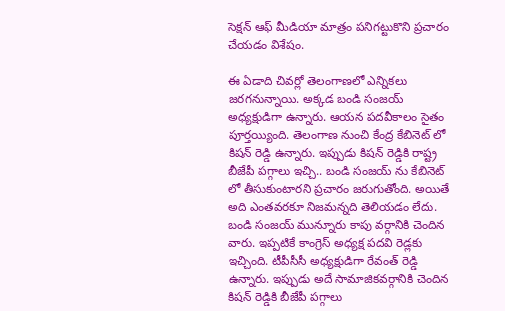సెక్షన్ ఆఫ్ మీడియా మాత్రం పనిగట్టుకొని ప్రచారం చేయడం విశేషం.

ఈ ఏడాది చివర్లో తెలంగాణలో ఎన్నికలు జరగనున్నాయి. అక్కడ బండి సంజయ్ అధ్యక్షుడిగా ఉన్నారు. ఆయన పదవీకాలం సైతం పూర్తయ్యింది. తెలంగాణ నుంచి కేంద్ర కేబినెట్ లో కిషన్ రెడ్డి ఉన్నారు. ఇప్పుడు కిషన్ రెడ్డికి రాష్ట్ర బీజేపీ పగ్గాలు ఇచ్చి.. బండి సంజయ్ ను కేబినెట్ లో తీసుకుంటారని ప్రచారం జరుగుతోంది. అయితే అది ఎంతవరకూ నిజమన్నది తెలియడం లేదు. బండి సంజయ్ మున్నూరు కాపు వర్గానికి చెందిన వారు. ఇప్పటికే కాంగ్రెస్ అధ్యక్ష పదవి రెడ్లకు ఇచ్చింది. టీపీసీసీ అధ్యక్షుడిగా రేవంత్ రెడ్డి ఉన్నారు. ఇప్పుడు అదే సామాజికవర్గానికి చెందిన కిషన్ రెడ్డికి బీజేపీ పగ్గాలు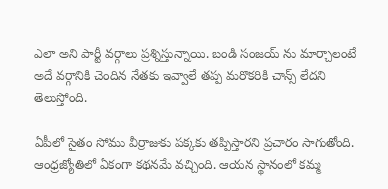ఎలా అని పార్టీ వర్గాలు ప్రశ్నిస్తున్నాయి. బండి సంజయ్ ను మార్చాలంటే అదే వర్గానికి చెందిన నేతకు ఇవ్వాలే తప్ప మరొకరికి చాన్స్ లేదని తెలుస్తోంది.

ఏపీలో సైతం సోము వీర్రాజుకు పక్కకు తప్పిస్తారని ప్రచారం సాగుతోంది. ఆంధ్రజ్యోతిలో ఏకంగా కథనమే వచ్చింది. ఆయన స్థానంలో కమ్మ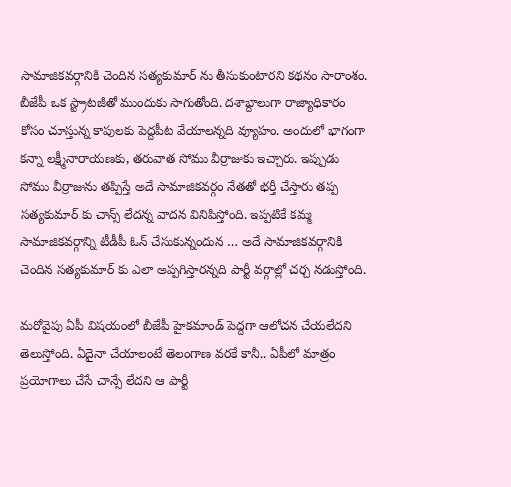సామాజికవర్గానికి చెందిన సత్యకుమార్ ను తీసుకుంటారని కథనం సారాంశం. బీజేపీ ఒక స్ట్రాటజీతో ముందుకు సాగుతోంది. దశాబ్దాలుగా రాజ్యాధికారం కోసం చూస్తున్న కాపులకు పెద్దపీట వేయాలన్నది వ్యూహం. అందులో భాగంగా కన్నా లక్ష్మీనారాయణకు, తరువాత సోము వీర్రాజుకు ఇచ్చారు. ఇప్పుడు సోము వీర్రాజును తప్పిస్తే అదే సామాజికవర్గం నేతతో భర్తీ చేస్తారు తప్ప సత్యకుమార్ కు చాన్స్ లేదన్న వాదన వినిపిస్తోంది. ఇప్పటికే కమ్మ సామాజికవర్గాన్ని టీడీపీ ఓన్ చేసుకున్నందున … అదే సామాజికవర్గానికి చెందిన సత్యకుమార్ కు ఎలా అప్పగిస్తారన్నది పార్టీ వర్గాల్లో చర్చ నడుస్తోంది.

మరోవైపు ఏపీ విషయంలో బీజేపీ హైకమాండ్ పెద్దగా ఆలోచన చేయలేదని తెలుస్తోంది. ఏదైనా చేయాలంటే తెలంగాణ వరకే కానీ.. ఏపీలో మాత్రం ప్రయోగాలు చేసే చాన్సే లేదని ఆ పార్టీ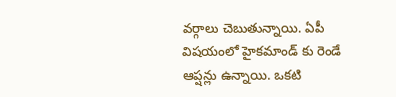వర్గాలు చెబుతున్నాయి. ఏపీ విషయంలో హైకమాండ్ కు రెండే ఆప్షన్లు ఉన్నాయి. ఒకటి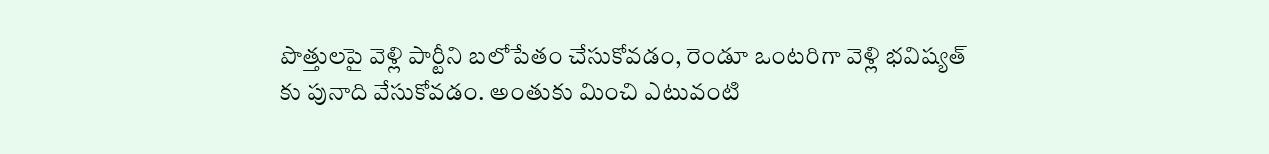పొత్తులపై వెళ్లి పార్టీని బలోపేతం చేసుకోవడం, రెండూ ఒంటరిగా వెళ్లి భవిష్యత్ కు పునాది వేసుకోవడం. అంతుకు మించి ఎటువంటి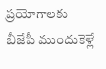ప్రయోగాలకు బీజేపీ ముందుకెళ్లే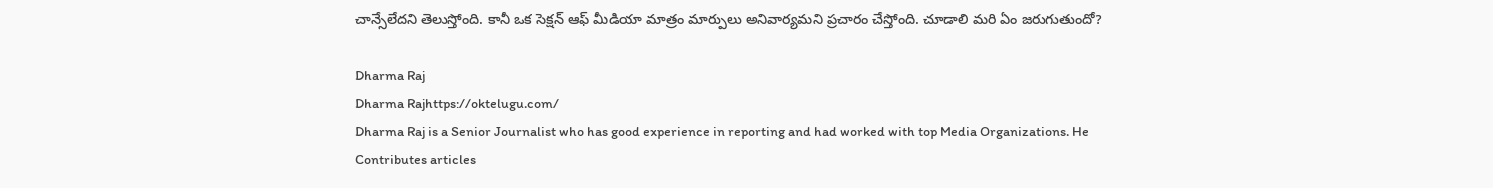చాన్సేలేదని తెలుస్తోంది. కానీ ఒక సెక్షన్ ఆఫ్ మీడియా మాత్రం మార్పులు అనివార్యమని ప్రచారం చేస్తోంది. చూడాలి మరి ఏం జరుగుతుందో?

Dharma Raj
Dharma Rajhttps://oktelugu.com/
Dharma Raj is a Senior Journalist who has good experience in reporting and had worked with top Media Organizations. He Contributes articles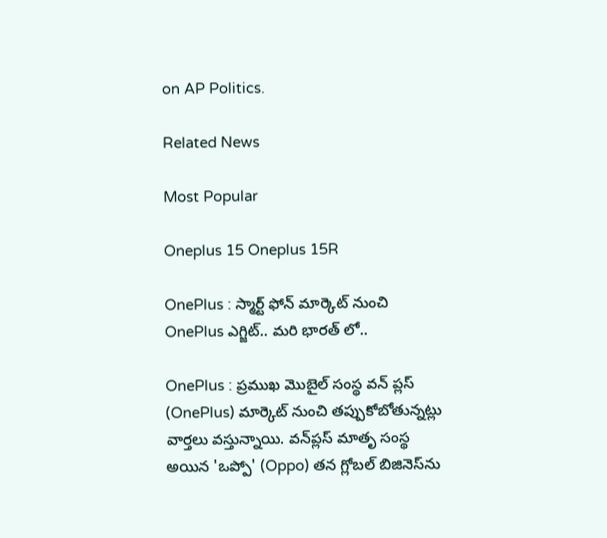on AP Politics.

Related News

Most Popular

Oneplus 15 Oneplus 15R

OnePlus : స్మార్ట్ ఫోన్ మార్కెట్ నుంచి OnePlus ఎగ్జిట్.. మరి భారత్ లో..

OnePlus : ప్రముఖ మొబైల్ సంస్థ వన్ ప్లస్ (OnePlus) మార్కెట్ నుంచి తప్పుకోబోతున్నట్లు వార్తలు వస్తున్నాయి. వన్‌ప్లస్ మాతృ సంస్థ అయిన 'ఒప్పో' (Oppo) తన గ్లోబల్ బిజినెస్‌ను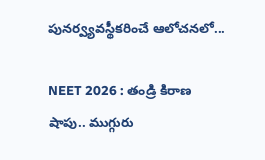పునర్వ్యవస్థీకరించే ఆలోచనలో...

NEET 2026 : తండ్రి కిరాణ షాపు.. ముగ్గురు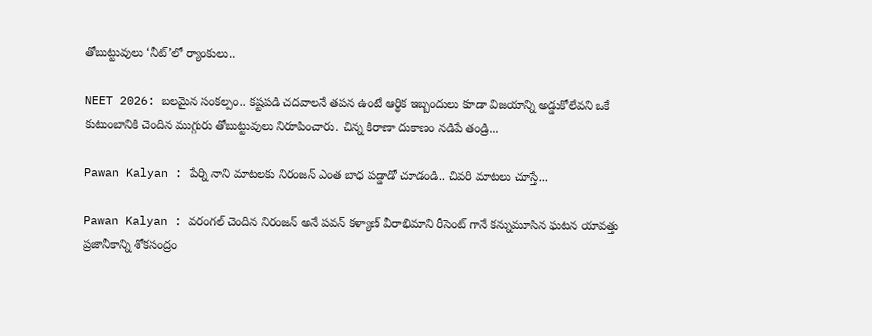తోబుట్టువులు ‘నీట్’లో ర్యాంకులు..

NEET 2026: బలమైన సంకల్పం.. కష్టపడి చదవాలనే తపన ఉంటే ఆర్థిక ఇబ్బందులు కూడా విజయాన్ని అడ్డుకోలేవని ఒకే కుటుంబానికి చెందిన ముగ్గురు తోబుట్టువులు నిరూపించారు. చిన్న కిరాణా దుకాణం నడిపే తండ్రి...

Pawan Kalyan : పేర్ని నాని మాటలకు నిరంజన్ ఎంత బాధ పడ్డాడో చూడండి.. చివరి మాటలు చూస్తే...

Pawan Kalyan : వరంగల్ చెందిన నిరంజన్ అనే పవన్ కళ్యాణ్ వీరాభిమాని రీసెంట్ గానే కన్నుమూసిన ఘటన యావత్తు ప్రజానీకాన్ని శోకసంద్రం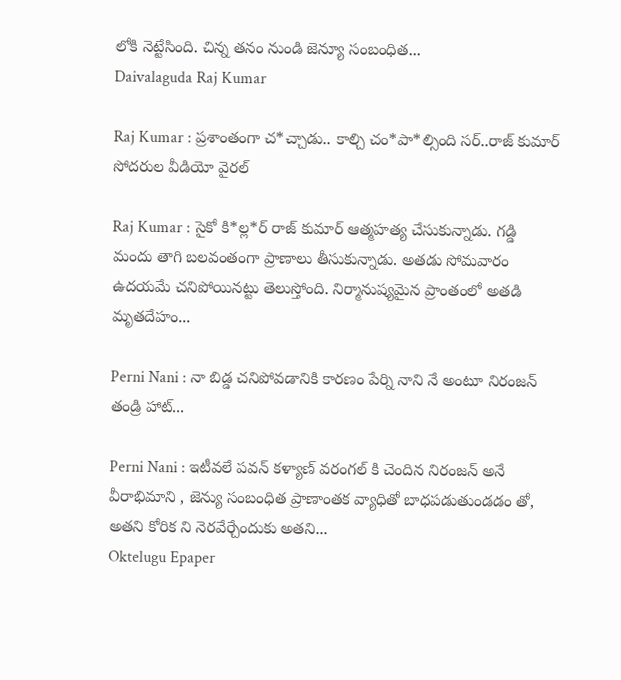లోకి నెట్టేసింది. చిన్న తనం నుండి జెన్యూ సంబంధిత...
Daivalaguda Raj Kumar

Raj Kumar : ప్రశాంతంగా చ*చ్చాడు.. కాల్చి చం*పా*ల్సింది సర్..రాజ్ కుమార్ సోదరుల వీడియో వైరల్

Raj Kumar : సైకో కి*ల్ల*ర్ రాజ్ కుమార్ ఆత్మహత్య చేసుకున్నాడు. గడ్డి మందు తాగి బలవంతంగా ప్రాణాలు తీసుకున్నాడు. అతడు సోమవారం ఉదయమే చనిపోయినట్టు తెలుస్తోంది. నిర్మానుష్యమైన ప్రాంతంలో అతడి మృతదేహం...

Perni Nani : నా బిడ్డ చనిపోవడానికి కారణం పేర్ని నాని నే అంటూ నిరంజన్ తండ్రి హాట్...

Perni Nani : ఇటీవలే పవన్ కళ్యాణ్ వరంగల్ కి చెందిన నిరంజన్ అనే వీరాభిమాని , జెన్యు సంబంధిత ప్రాణాంతక వ్యాధితో బాధపడుతుండడం తో, అతని కోరిక ని నెరవేర్చేందుకు అతని...
Oktelugu Epaper